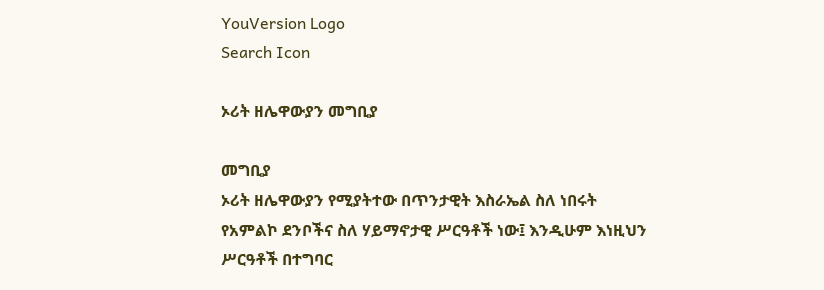YouVersion Logo
Search Icon

ኦሪት ዘሌዋውያን መግቢያ

መግቢያ
ኦሪት ዘሌዋውያን የሚያትተው በጥንታዊት እስራኤል ስለ ነበሩት የአምልኮ ደንቦችና ስለ ሃይማኖታዊ ሥርዓቶች ነው፤ እንዲሁም እነዚህን ሥርዓቶች በተግባር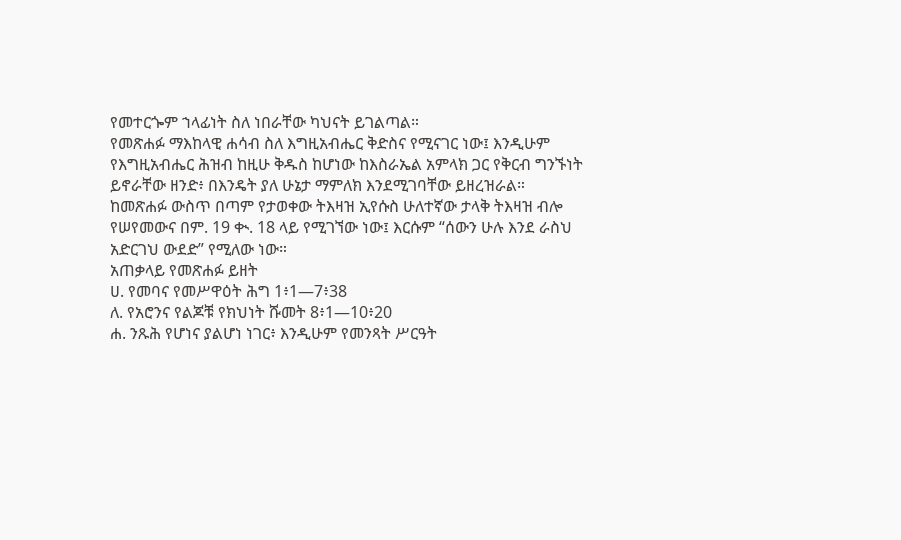የመተርጐም ኀላፊነት ስለ ነበራቸው ካህናት ይገልጣል።
የመጽሐፉ ማእከላዊ ሐሳብ ስለ እግዚአብሔር ቅድስና የሚናገር ነው፤ እንዲሁም የእግዚአብሔር ሕዝብ ከዚሁ ቅዱስ ከሆነው ከእስራኤል አምላክ ጋር የቅርብ ግንኙነት ይኖራቸው ዘንድ፥ በእንዴት ያለ ሁኔታ ማምለክ እንደሚገባቸው ይዘረዝራል።
ከመጽሐፉ ውስጥ በጣም የታወቀው ትእዛዝ ኢየሱስ ሁለተኛው ታላቅ ትእዛዝ ብሎ የሠየመውና በም. 19 ቊ. 18 ላይ የሚገኘው ነው፤ እርሱም “ሰውን ሁሉ እንደ ራስህ አድርገህ ውደድ” የሚለው ነው።
አጠቃላይ የመጽሐፉ ይዘት
ሀ. የመባና የመሥዋዕት ሕግ 1፥1—7፥38
ለ. የአሮንና የልጆቹ የክህነት ሹመት 8፥1—10፥20
ሐ. ንጹሕ የሆነና ያልሆነ ነገር፥ እንዲሁም የመንጻት ሥርዓት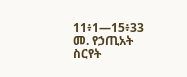11፥1—15፥33
መ. የኃጢአት ስርየት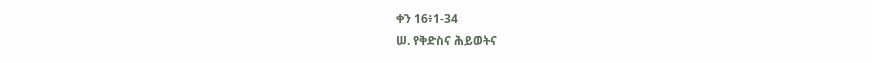ቀን 16፥1-34
ሠ. የቅድስና ሕይወትና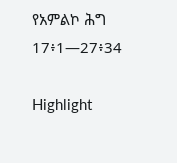የአምልኮ ሕግ 17፥1—27፥34

Highlight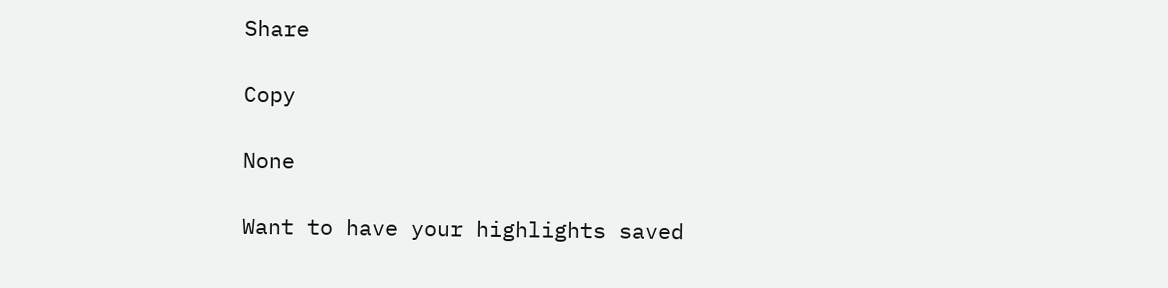Share

Copy

None

Want to have your highlights saved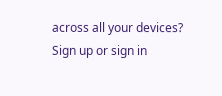across all your devices? Sign up or sign in